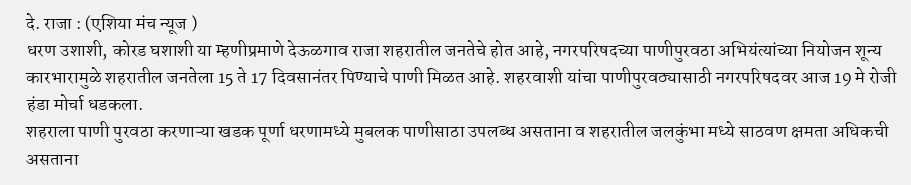दे. राजा : (एशिया मंच न्यूज )
धरण उशाशी, कोरड घशाशी या म्हणीप्रमाणे देऊळगाव राजा शहरातील जनतेचे होत आहे, नगरपरिषदच्या पाणीपुरवठा अभियंत्यांच्या नियोजन शून्य कारभारामुळे शहरातील जनतेला 15 ते 17 दिवसानंतर पिण्याचे पाणी मिळत आहे. शहरवाशी यांचा पाणीपुरवठ्यासाठी नगरपरिषदवर आज 19 मे रोजी हंडा मोर्चा धडकला.
शहराला पाणी पुरवठा करणाऱ्या खडक पूर्णा धरणामध्ये मुबलक पाणीसाठा उपलब्ध असताना व शहरातील जलकुंभा मध्ये साठवण क्षमता अधिकची असताना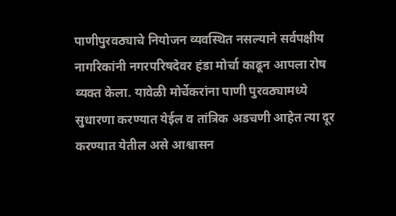पाणीपुरवठ्याचे नियोजन व्यवस्थित नसल्याने सर्वपक्षीय नागरिकांनी नगरपरिषदेवर हंडा मोर्चा काढून आपला रोष व्यक्त केला. यावेळी मोर्चेकरांना पाणी पुरवठ्यामध्ये सुधारणा करण्यात येईल व तांत्रिक अडचणी आहेत त्या दूर करण्यात येतील असे आश्वासन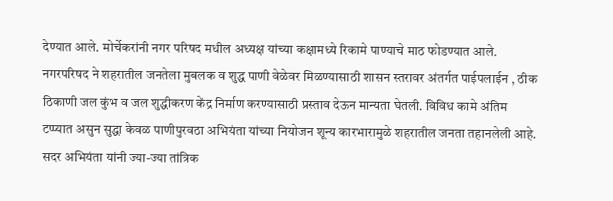देण्यात आले. मोर्चेकरांनी नगर परिषद मधील अध्यक्ष यांच्या कक्षामध्ये रिकामे पाण्याचे माठ फोडण्यात आले.
नगरपरिषद ने शहरातील जनतेला मुबलक व शुद्ध पाणी वेळेवर मिळण्यासाठी शासन स्तरावर अंतर्गत पाईपलाईन , ठीक ठिकाणी जल कुंभ व जल शुद्धीकरण केंद्र निर्माण करण्यासाठी प्रस्ताव देऊन मान्यता घेतली. विविध कामे अंतिम टप्प्यात असुन सुद्धा केवळ पाणीपुरवठा अभियंता यांच्या नियोजन शून्य कारभारामुळे शहरातील जनता तहानलेली आहे. सदर अभियंता यांनी ज्या-ज्या तांत्रिक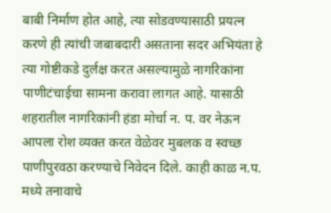बाबी निर्माण होत आहे, त्या सोडवण्यासाठी प्रयत्न करणे ही त्यांची जबाबदारी असताना सदर अभियंता हे त्या गोष्टीकडे दुर्लक्ष करत असल्यामुळे नागरिकांना पाणीटंचाईचा सामना करावा लागत आहे. यासाठी शहरातील नागरिकांनी हंडा मोर्चा न. प. वर नेऊन आपला रोश व्यक्त करत वेळेवर मुबलक व स्वच्छ पाणीपुरवठा करण्याचे निवेदन दिले. काही काळ न.प. मध्ये तनावाचे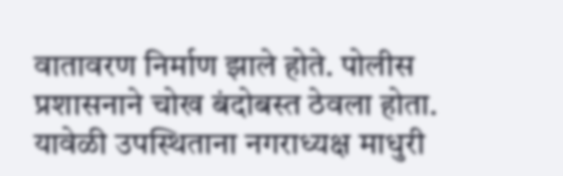वातावरण निर्माण झाले होते. पोलीस प्रशासनाने चोख बंदोबस्त ठेवला होता.
यावेळी उपस्थिताना नगराध्यक्ष माधुरी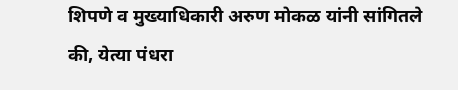शिपणे व मुख्याधिकारी अरुण मोकळ यांनी सांगितले की, येत्या पंधरा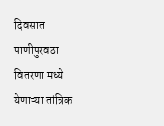दिवसात पाणीपुरवठा वितरणा मध्ये येणाऱ्या तांत्रिक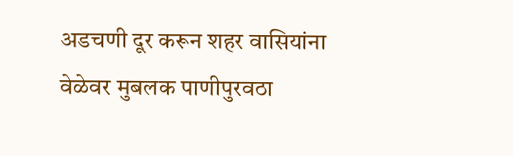अडचणी दूर करून शहर वासियांना वेळेवर मुबलक पाणीपुरवठा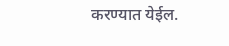करण्यात येईल.